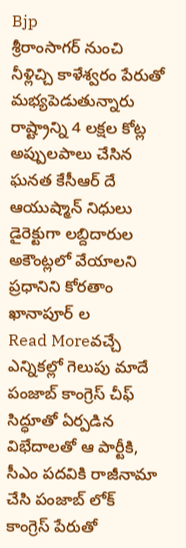Bjp
శ్రీరాంసాగర్ నుంచి నీళ్లిచ్చి కాళేశ్వరం పేరుతో మభ్యపెడుతున్నారు
రాష్ట్రాన్ని 4 లక్షల కోట్ల అప్పులపాలు చేసిన ఘనత కేసీఆర్ దే ఆయుష్మాన్ నిధులు డైరెక్టుగా లబ్దిదారుల అకౌంట్లలో వేయాలని ప్రధానిని కోరతాం ఖానాపూర్ ల
Read Moreవచ్చే ఎన్నికల్లో గెలుపు మాదే
పంజాబ్ కాంగ్రెస్ చీఫ్ సిద్ధూతో ఏర్పడిన విభేదాలతో ఆ పార్టీకి, సీఎం పదవికి రాజీనామా చేసి పంజాబ్ లోక్ కాంగ్రెస్ పేరుతో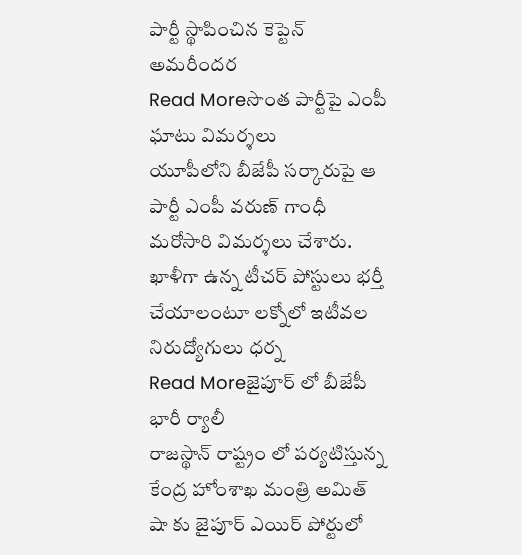పార్టీ స్థాపించిన కెప్టెన్ అమరీందర
Read Moreసొంత పార్టీపై ఎంపీ ఘాటు విమర్శలు
యూపీలోని బీజేపీ సర్కారుపై ఆ పార్టీ ఎంపీ వరుణ్ గాంధీ మరోసారి విమర్శలు చేశారు. ఖాళీగా ఉన్న టీచర్ పోస్టులు భర్తీ చేయాలంటూ లక్నోలో ఇటీవల నిరుద్యోగులు ధర్న
Read Moreజైపూర్ లో బీజేపీ భారీ ర్యాలీ
రాజస్థాన్ రాష్ట్రం లో పర్యటిస్తున్న కేంద్ర హోంశాఖ మంత్రి అమిత్ షా కు జైపూర్ ఎయిర్ పోర్టులో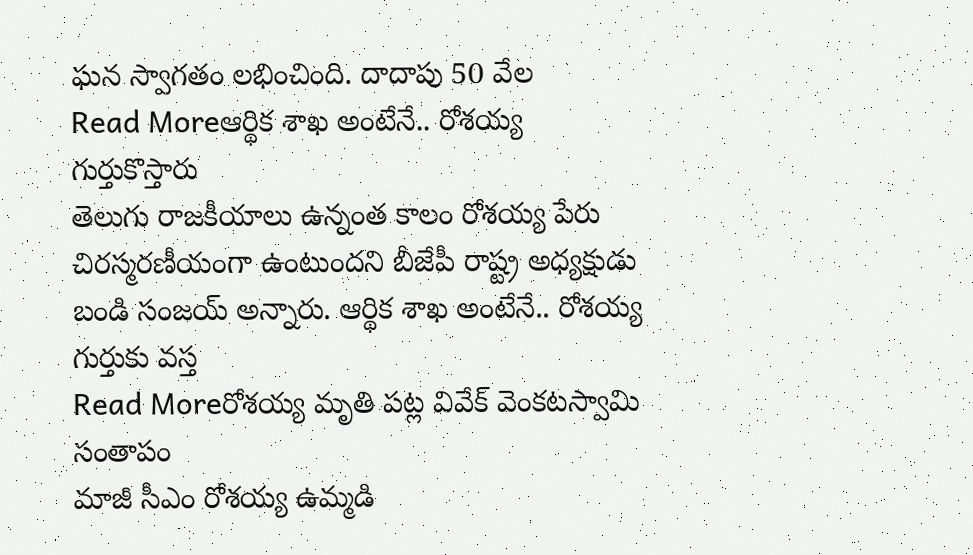ఘన స్వాగతం లభించింది. దాదాపు 50 వేల
Read Moreఆర్థిక శాఖ అంటేనే.. రోశయ్య గుర్తుకొస్తారు
తెలుగు రాజకీయాలు ఉన్నంత కాలం రోశయ్య పేరు చిరస్మరణీయంగా ఉంటుందని బీజేపీ రాష్ట్ర అధ్యక్షుడు బండి సంజయ్ అన్నారు. ఆర్థిక శాఖ అంటేనే.. రోశయ్య గుర్తుకు వస్త
Read Moreరోశయ్య మృతి పట్ల వివేక్ వెంకటస్వామి సంతాపం
మాజీ సీఎం రోశయ్య ఉమ్మడి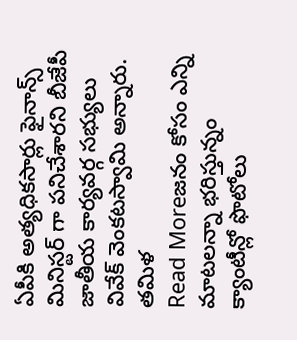ఏపీకి అత్యధికసార్లు ఫైనాన్స్ మినిస్టర్ గా పనిచేశారని బీజేపీ జాతీయ కార్యవర్గ సభ్యులు వివేక్ వెంకటస్వామి అన్నారు. తమిళ
Read Moreజనం కోసం ఎన్ని మాటలన్నా భరిస్తున్నం
క్యాంటీన్లో ఫొటోలు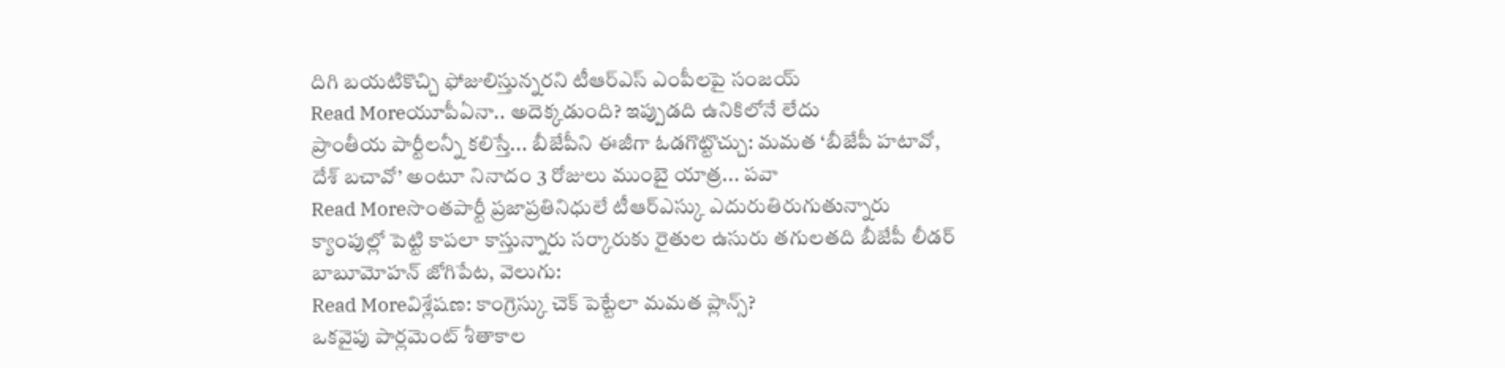దిగి బయటికొచ్చి ఫోజులిస్తున్నరని టీఆర్ఎస్ ఎంపీలపై సంజయ్
Read Moreయూపీఏనా.. అదెక్కడుంది? ఇప్పుడది ఉనికిలోనే లేదు
ప్రాంతీయ పార్టీలన్నీ కలిస్తే... బీజేపీని ఈజీగా ఓడగొట్టొచ్చు: మమత ‘బీజేపీ హటావో, దేశ్ బచావో’ అంటూ నినాదం 3 రోజులు ముంబై యాత్ర... పవా
Read Moreసొంతపార్టీ ప్రజాప్రతినిధులే టీఆర్ఎస్కు ఎదురుతిరుగుతున్నారు
క్యాంపుల్లో పెట్టి కాపలా కాస్తున్నారు సర్కారుకు రైతుల ఉసురు తగులతది బీజేపీ లీడర్ బాబూమోహన్ జోగిపేట, వెలుగు:
Read Moreవిశ్లేషణ: కాంగ్రెస్కు చెక్ పెట్టేలా మమత ప్లాన్స్?
ఒకవైపు పార్లమెంట్ శీతాకాల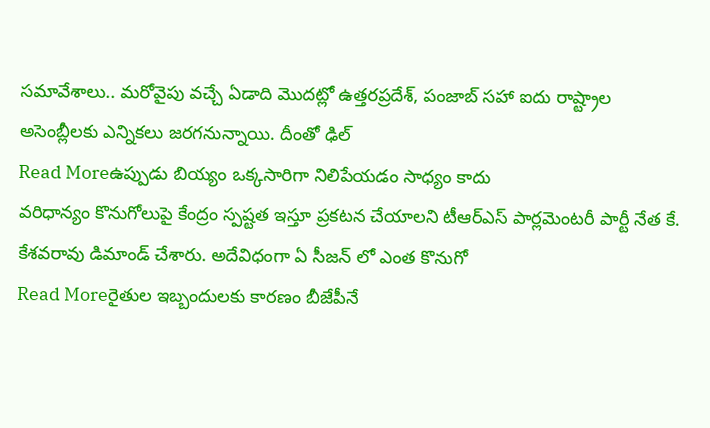సమావేశాలు.. మరోవైపు వచ్చే ఏడాది మొదట్లో ఉత్తరప్రదేశ్, పంజాబ్ సహా ఐదు రాష్ట్రాల అసెంబ్లీలకు ఎన్నికలు జరగనున్నాయి. దీంతో ఢిల్
Read Moreఉప్పుడు బియ్యం ఒక్కసారిగా నిలిపేయడం సాధ్యం కాదు
వరిధాన్యం కొనుగోలుపై కేంద్రం స్పష్టత ఇస్తూ ప్రకటన చేయాలని టీఆర్ఎస్ పార్లమెంటరీ పార్టీ నేత కే. కేశవరావు డిమాండ్ చేశారు. అదేవిధంగా ఏ సీజన్ లో ఎంత కొనుగో
Read Moreరైతుల ఇబ్బందులకు కారణం బీజేపీనే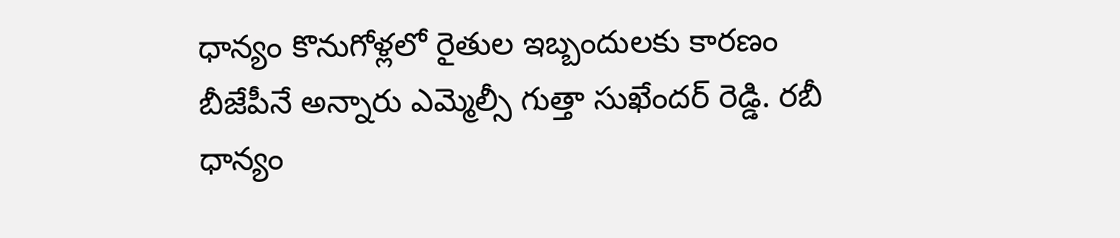ధాన్యం కొనుగోళ్లలో రైతుల ఇబ్బందులకు కారణం బీజేపీనే అన్నారు ఎమ్మెల్సీ గుత్తా సుఖేందర్ రెడ్డి. రబీ ధాన్యం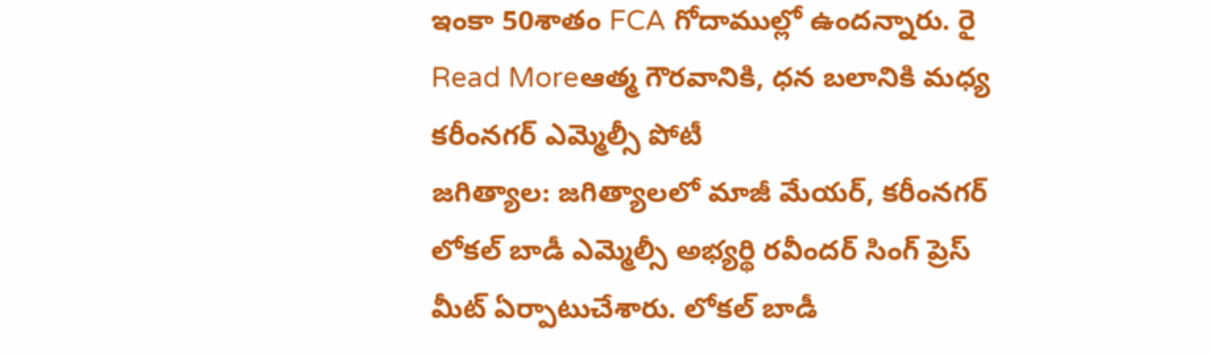ఇంకా 50శాతం FCA గోదాముల్లో ఉందన్నారు. రై
Read Moreఆత్మ గౌరవానికి, ధన బలానికి మధ్య కరీంనగర్ ఎమ్మెల్సీ పోటీ
జగిత్యాల: జగిత్యాలలో మాజీ మేయర్, కరీంనగర్ లోకల్ బాడీ ఎమ్మెల్సీ అభ్యర్థి రవీందర్ సింగ్ ప్రెస్ మీట్ ఏర్పాటుచేశారు. లోకల్ బాడీ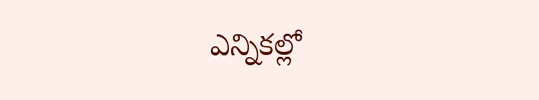ఎన్నికల్లో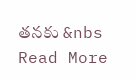తనకు &nbs
Read More